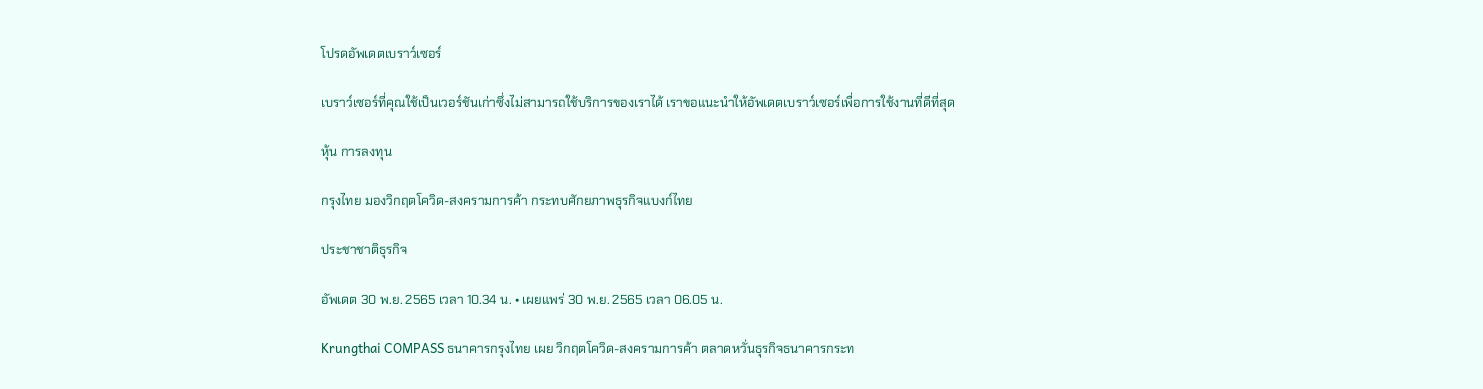โปรดอัพเดตเบราว์เซอร์

เบราว์เซอร์ที่คุณใช้เป็นเวอร์ชันเก่าซึ่งไม่สามารถใช้บริการของเราได้ เราขอแนะนำให้อัพเดตเบราว์เซอร์เพื่อการใช้งานที่ดีที่สุด

หุ้น การลงทุน

กรุงไทย มองวิกฤตโควิด-สงครามการค้า กระทบศักยภาพธุรกิจแบงก์ไทย

ประชาชาติธุรกิจ

อัพเดต 30 พ.ย. 2565 เวลา 10.34 น. • เผยแพร่ 30 พ.ย. 2565 เวลา 06.05 น.

Krungthai COMPASS ธนาคารกรุงไทย เผย วิกฤตโควิด-สงครามการค้า ตลาดหวั่นธุรกิจธนาคารกระท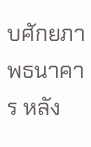บศักยภาพธนาคาร หลัง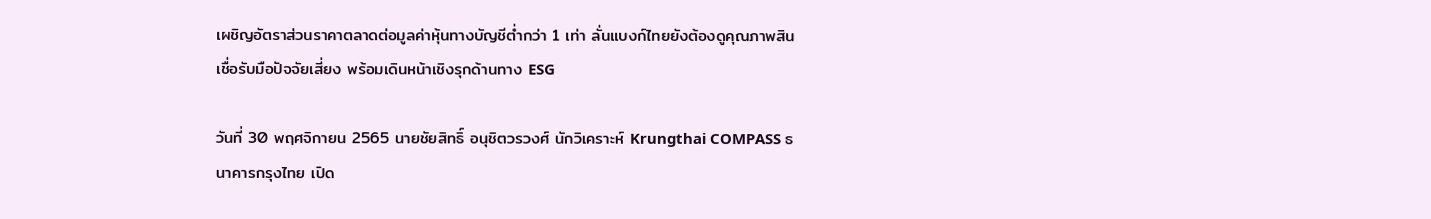เผชิญอัตราส่วนราคาตลาดต่อมูลค่าหุ้นทางบัญชีต่ำกว่า 1 เท่า ลั่นแบงก์ไทยยังต้องดูคุณภาพสินเชื่อรับมือปัจจัยเสี่ยง พร้อมเดินหน้าเชิงรุกด้านทาง ESG

วันที่ 30 พฤศจิกายน 2565 นายชัยสิทธิ์ อนุชิตวรวงศ์ นักวิเคราะห์ Krungthai COMPASS ธนาคารกรุงไทย เปิด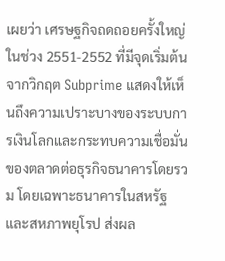เผยว่า เศรษฐกิจถดถอยครั้งใหญ่ในช่วง 2551-2552 ที่มีจุดเริ่มต้นจากวิกฤต Subprime แสดงให้เห็นถึงความเปราะบางของระบบการเงินโลกและกระทบความเชื่อมั่นของตลาดต่อธุรกิจธนาคารโดยรวม โดยเฉพาะธนาคารในสหรัฐ และสหภาพยุโรป ส่งผล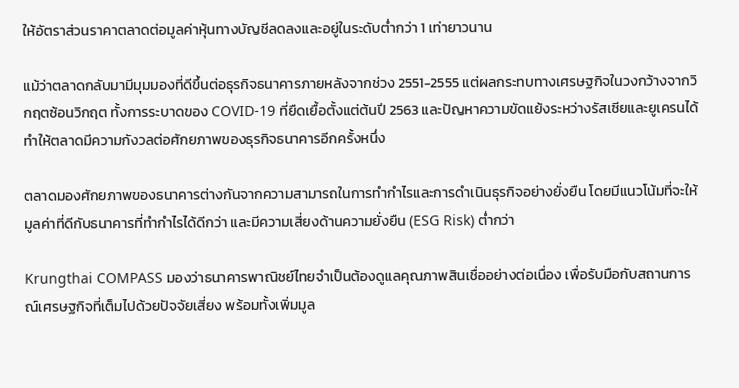ให้อัตราส่วนราคาตลาดต่อมูลค่าหุ้นทางบัญชีลดลงและอยู่ในระดับต่ำกว่า 1 เท่ายาวนาน

แม้ว่าตลาดกลับมามีมุมมองที่ดีขึ้นต่อธุรกิจธนาคารภายหลังจากช่วง 2551-2555 แต่ผลกระทบทางเศรษฐกิจในวงกว้างจากวิกฤตซ้อนวิกฤต ทั้งการระบาดของ COVID-19 ที่ยืดเยื้อตั้งแต่ต้นปี 2563 และปัญหาความขัดแย้งระหว่างรัสเซียและยูเครนได้ทำให้ตลาดมีความกังวลต่อศักยภาพของธุรกิจธนาคารอีกครั้งหนึ่ง

ตลาดมองศักยภาพของธนาคารต่างกันจากความสามารถในการทำกำไรและการดำเนินธุรกิจอย่างยั่งยืน โดยมีแนวโน้มที่จะให้มูลค่าที่ดีกับธนาคารที่ทำกำไรได้ดีกว่า และมีความเสี่ยงด้านความยั่งยืน (ESG Risk) ต่ำกว่า

Krungthai COMPASS มองว่าธนาคารพาณิชย์ไทยจำเป็นต้องดูแลคุณภาพสินเชื่ออย่างต่อเนื่อง เพื่อรับมือกับสถานการณ์เศรษฐกิจที่เต็มไปด้วยปัจจัยเสี่ยง พร้อมทั้งเพิ่มมูล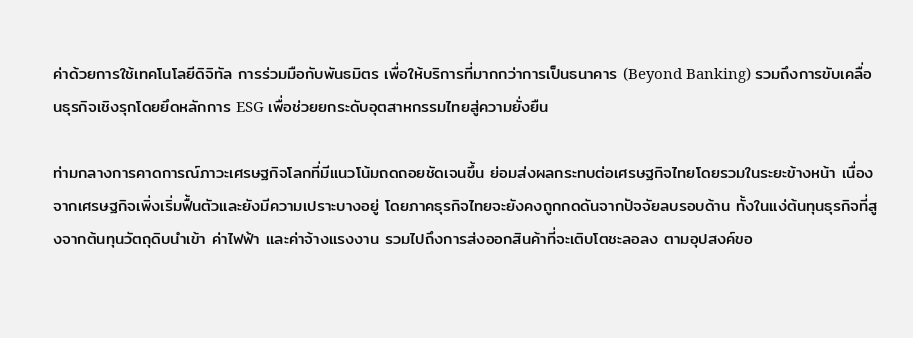ค่าด้วยการใช้เทคโนโลยีดิจิทัล การร่วมมือกับพันธมิตร เพื่อให้บริการที่มากกว่าการเป็นธนาคาร (Beyond Banking) รวมถึงการขับเคลื่อนธุรกิจเชิงรุกโดยยึดหลักการ ESG เพื่อช่วยยกระดับอุตสาหกรรมไทยสู่ความยั่งยืน

ท่ามกลางการคาดการณ์ภาวะเศรษฐกิจโลกที่มีแนวโน้มถดถอยชัดเจนขึ้น ย่อมส่งผลกระทบต่อเศรษฐกิจไทยโดยรวมในระยะข้างหน้า เนื่องจากเศรษฐกิจเพิ่งเริ่มฟื้นตัวและยังมีความเปราะบางอยู่ โดยภาคธุรกิจไทยจะยังคงถูกกดดันจากปัจจัยลบรอบด้าน ทั้งในแง่ต้นทุนธุรกิจที่สูงจากต้นทุนวัตถุดิบนำเข้า ค่าไฟฟ้า และค่าจ้างแรงงาน รวมไปถึงการส่งออกสินค้าที่จะเติบโตชะลอลง ตามอุปสงค์ขอ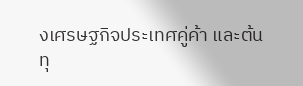งเศรษฐกิจประเทศคู่ค้า และต้นทุ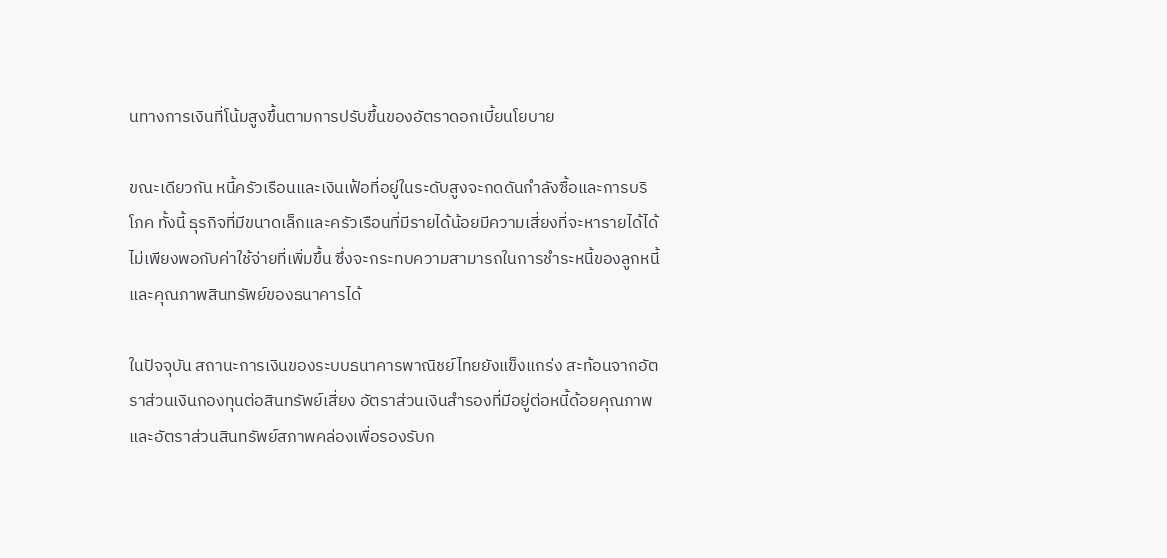นทางการเงินที่โน้มสูงขึ้นตามการปรับขึ้นของอัตราดอกเบี้ยนโยบาย

ขณะเดียวกัน หนี้ครัวเรือนและเงินเฟ้อที่อยู่ในระดับสูงจะกดดันกำลังซื้อและการบริโภค ทั้งนี้ ธุรกิจที่มีขนาดเล็กและครัวเรือนที่มีรายได้น้อยมีความเสี่ยงที่จะหารายได้ได้ไม่เพียงพอกับค่าใช้จ่ายที่เพิ่มขึ้น ซึ่งจะกระทบความสามารถในการชำระหนี้ของลูกหนี้และคุณภาพสินทรัพย์ของธนาคารได้

ในปัจจุบัน สถานะการเงินของระบบธนาคารพาณิชย์ไทยยังแข็งแกร่ง สะท้อนจากอัตราส่วนเงินกองทุนต่อสินทรัพย์เสี่ยง อัตราส่วนเงินสำรองที่มีอยู่ต่อหนี้ด้อยคุณภาพ และอัตราส่วนสินทรัพย์สภาพคล่องเพื่อรองรับก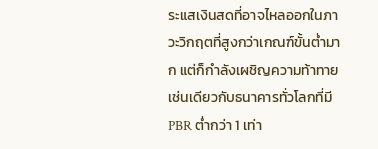ระแสเงินสดที่อาจไหลออกในภาวะวิกฤตที่สูงกว่าเกณฑ์ขั้นต่ำมาก แต่ก็กำลังเผชิญความท้าทายเช่นเดียวกับธนาคารทั่วโลกที่มี PBR ต่ำกว่า 1 เท่า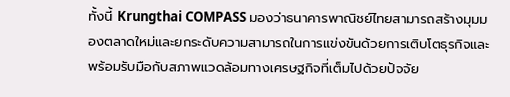ทั้งนี้ Krungthai COMPASS มองว่าธนาคารพาณิชย์ไทยสามารถสร้างมุมมองตลาดใหม่และยกระดับความสามารถในการแข่งขันด้วยการเติบโตธุรกิจและพร้อมรับมือกับสภาพแวดล้อมทางเศรษฐกิจที่เต็มไปด้วยปัจจัย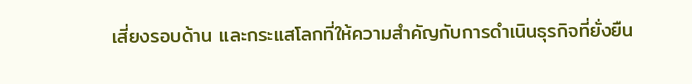เสี่ยงรอบด้าน และกระแสโลกที่ให้ความสำคัญกับการดำเนินธุรกิจที่ยั่งยืน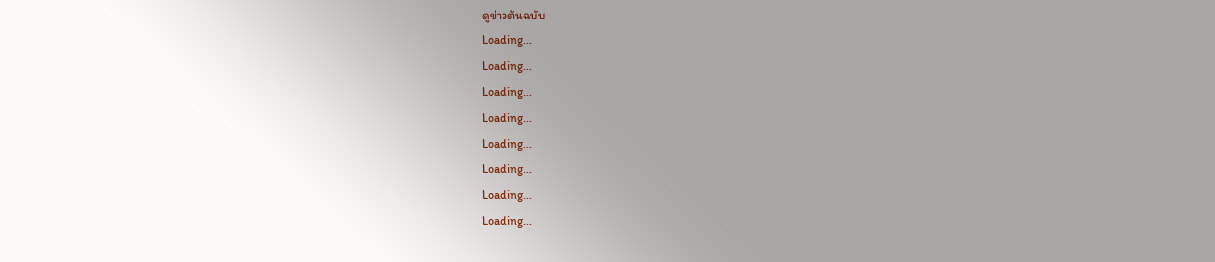ดูข่าวต้นฉบับ
Loading...
Loading...
Loading...
Loading...
Loading...
Loading...
Loading...
Loading...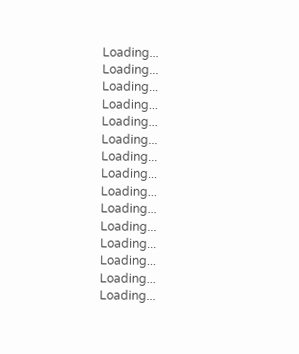Loading...
Loading...
Loading...
Loading...
Loading...
Loading...
Loading...
Loading...
Loading...
Loading...
Loading...
Loading...
Loading...
Loading...
Loading...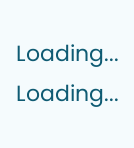Loading...
Loading...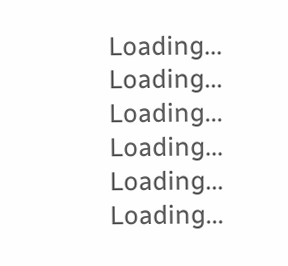Loading...
Loading...
Loading...
Loading...
Loading...
Loading...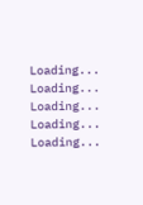Loading...
Loading...
Loading...
Loading...
Loading...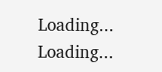Loading...
Loading...